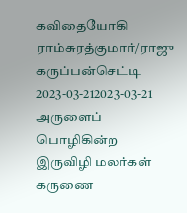கவிதையோகி ராம்சுரத்குமார்/ராஜு கருப்பன்செட்டி 2023-03-212023-03-21 அருளைப் பொழிகின்ற இருவிழி மலர்கள் கருணை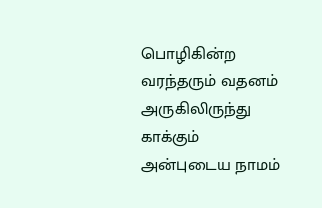பொழிகின்ற வரந்தரும் வதனம் அருகிலிருந்து காக்கும் அன்புடைய நாமம்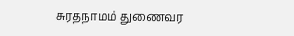சுரதநாமம் துணைவர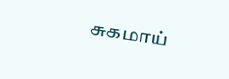சுகமாய்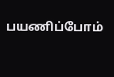பயணிப்போம்